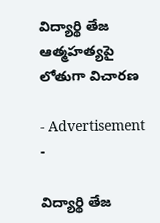విద్యార్థి తేజ ఆత్మహత్యపై లోతుగా విచారణ

- Advertisement -

విద్యార్థి తేజ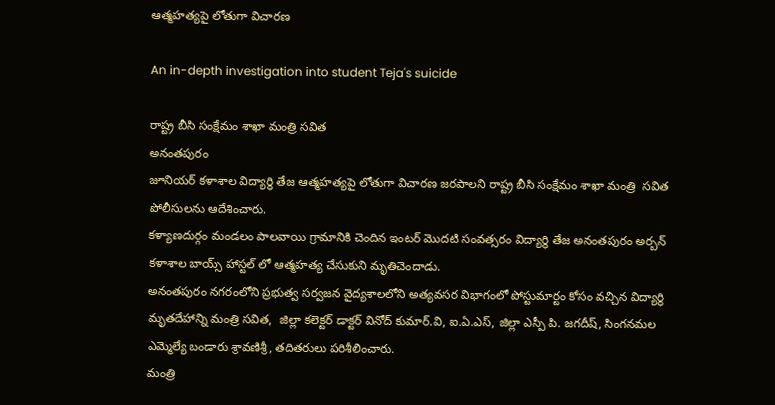ఆత్మహత్యపై లోతుగా విచారణ

An in-depth investigation into student Teja's suicide

రాష్ట్ర బీసి సంక్షేమం శాఖా మంత్రి సవిత
అనంతపురం
జూనియర్ కళాశాల విద్యార్థి తేజ ఆత్మహత్యపై లోతుగా విచారణ జరపాలని రాష్ట్ర బీసి సంక్షేమం శాఖా మంత్రి  సవిత పోలీసులను ఆదేశించారు.
కళ్యాణదుర్గం మండలం పాలవాయి గ్రామానికి చెందిన ఇంటర్ మొదటి సంవత్సరం విద్యార్థి తేజ అనంతపురం అర్బన్ కళాశాల బాయ్స్ హాస్టల్ లో ఆత్మహత్య చేసుకుని మృతిచెందాడు.
అనంతపురం నగరంలోని ప్రభుత్వ సర్వజన వైద్యశాలలోని అత్యవసర విభాగంలో పోస్టుమార్టం కోసం వచ్చిన విద్యార్థి మృతదేహాన్ని మంత్రి సవిత,  జిల్లా కలెక్టర్ డాక్టర్ వినోద్ కుమార్.వి, ఐ.ఏ.ఎస్, జిల్లా ఎస్పీ పి. జగదీష్, సింగనమల ఎమ్మెల్యే బండారు శ్రావణిశ్రీ, తదితరులు పరిశీలించారు.
మంత్రి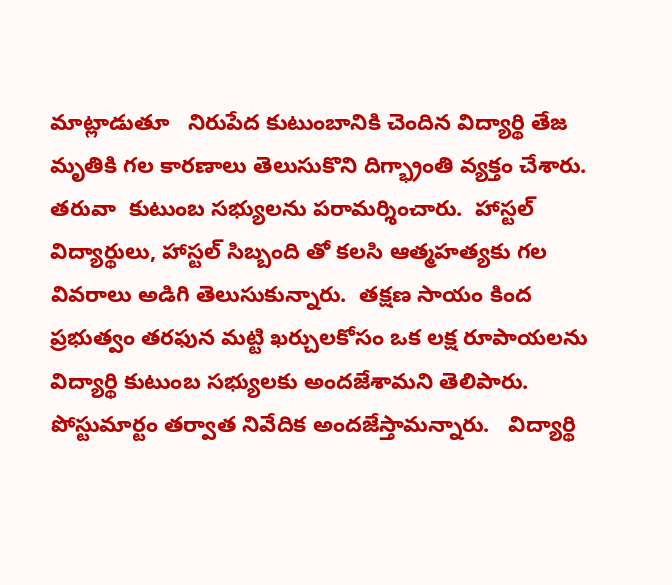మాట్లాడుతూ   నిరుపేద కుటుంబానికి చెందిన విద్యార్థి తేజ మృతికి గల కారణాలు తెలుసుకొని దిగ్భ్రాంతి వ్యక్తం చేశారు.  తరువా  కుటుంబ సభ్యులను పరామర్శించారు.  హాస్టల్ విద్యార్థులు, హాస్టల్ సిబ్బంది తో కలసి ఆత్మహత్యకు గల వివరాలు అడిగి తెలుసుకున్నారు.  తక్షణ సాయం కింద ప్రభుత్వం తరఫున మట్టి ఖర్చులకోసం ఒక లక్ష రూపాయలను విద్యార్థి కుటుంబ సభ్యులకు అందజేశామని తెలిపారు.   పోస్టుమార్టం తర్వాత నివేదిక అందజేస్తామన్నారు.   విద్యార్థి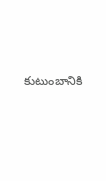కుటుంబానికి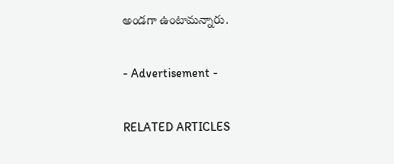అండగా ఉంటామన్నారు.

- Advertisement -

RELATED ARTICLES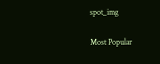spot_img

Most Popular